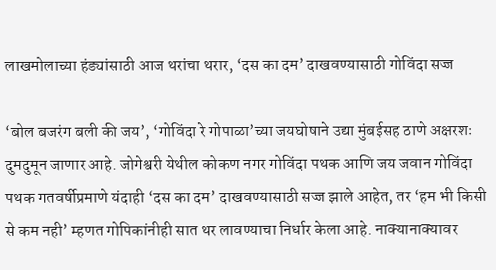लाखमोलाच्या हंड्यांसाठी आज थरांचा थरार, ‘दस का दम’ दाखवण्यासाठी गोविंदा सज्ज

‘बोल बजरंग बली की जय’, ‘गोविंदा रे गोपाळा’च्या जयघोषाने उद्या मुंबईसह ठाणे अक्षरशः दुमदुमून जाणार आहे. जोगेश्वरी येथील कोकण नगर गोविंदा पथक आणि जय जवान गोविंदा पथक गतवर्षीप्रमाणे यंदाही ‘दस का दम’ दाखवण्यासाठी सज्ज झाले आहेत, तर ‘हम भी किसी से कम नही’ म्हणत गोपिकांनीही सात थर लावण्याचा निर्धार केला आहे. नाक्यानाक्यावर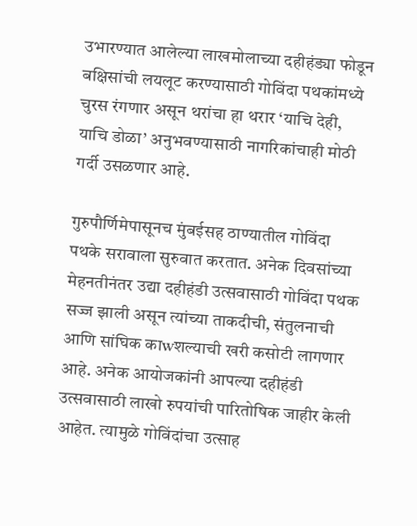उभारण्यात आलेल्या लाखमोलाच्या दहीहंड्या फोडून बक्षिसांची लयलूट करण्यासाठी गोविंदा पथकांमध्ये चुरस रंगणार असून थरांचा हा थरार ‘याचि देही, याचि डोळा’ अनुभवण्यासाठी नागरिकांचाही मोठी गर्दी उसळणार आहे.

गुरुपौर्णिमेपासूनच मुंबईसह ठाण्यातील गोविंदा पथके सरावाला सुरुवात करतात. अनेक दिवसांच्या मेहनतीनंतर उद्या दहीहंडी उत्सवासाठी गोविंदा पथक सज्ज झाली असून त्यांच्या ताकदीची, संतुलनाची आणि सांघिक काwशल्याची खरी कसोटी लागणार आहे. अनेक आयोजकांनी आपल्या दहीहंडी उत्सवासाठी लाखो रुपयांची पारितोषिक जाहीर केली आहेत. त्यामुळे गोविंदांचा उत्साह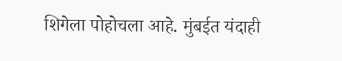शिगेला पोहोचला आहे. मुंबईत यंदाही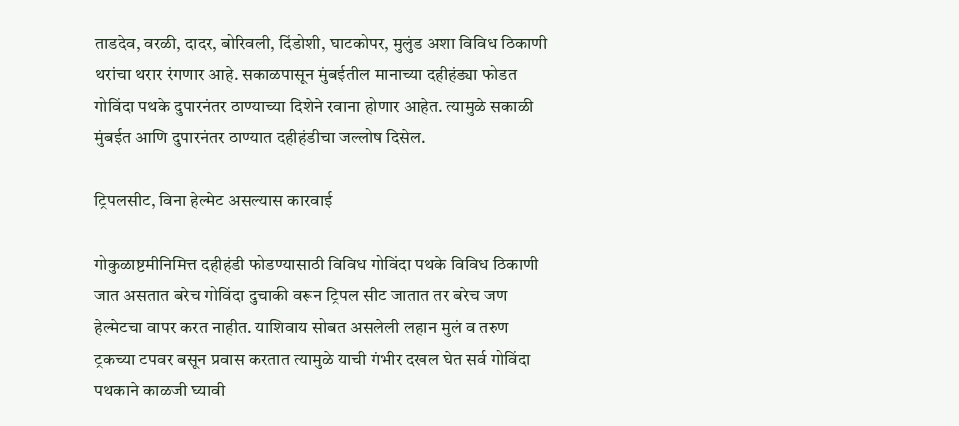ताडदेव, वरळी, दादर, बोरिवली, दिंडोशी, घाटकोपर, मुलुंड अशा विविध ठिकाणी थरांचा थरार रंगणार आहे. सकाळपासून मुंबईतील मानाच्या दहीहंड्या फोडत गोविंदा पथके दुपारनंतर ठाण्याच्या दिशेने रवाना होणार आहेत. त्यामुळे सकाळी मुंबईत आणि दुपारनंतर ठाण्यात दहीहंडीचा जल्लोष दिसेल.

ट्रिपलसीट, विना हेल्मेट असल्यास कारवाई

गोकुळाष्टमीनिमित्त दहीहंडी फोडण्यासाठी विविध गोविंदा पथके विविध ठिकाणी जात असतात बरेच गोविंदा दुचाकी वरून ट्रिपल सीट जातात तर बरेच जण हेल्मेटचा वापर करत नाहीत. याशिवाय सोबत असलेली लहान मुलं व तरुण ट्रकच्या टपवर बसून प्रवास करतात त्यामुळे याची गंभीर दखल घेत सर्व गोविंदा पथकाने काळजी घ्यावी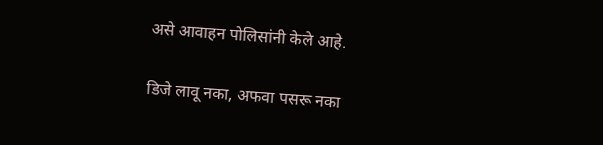असे आवाहन पोलिसांनी केले आहे.

डिजे लावू नका, अफवा पसरू नका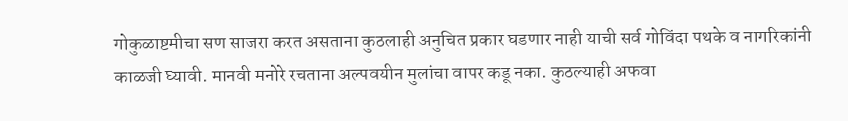गोकुळाष्टमीचा सण साजरा करत असताना कुठलाही अनुचित प्रकार घडणार नाही याची सर्व गोविंदा पथके व नागरिकांनी काळजी घ्यावी. मानवी मनोरे रचताना अल्पवयीन मुलांचा वापर कडू नका. कुठल्याही अफवा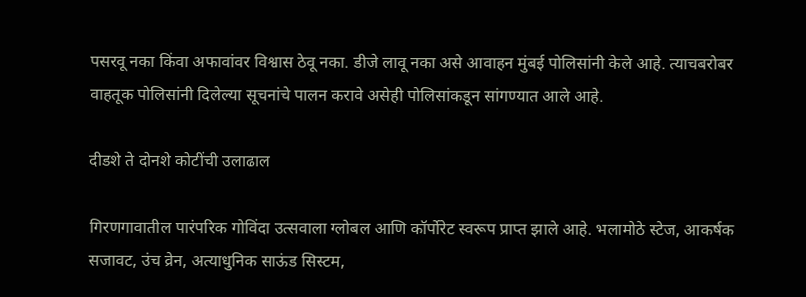पसरवू नका किंवा अफावांवर विश्वास ठेवू नका. डीजे लावू नका असे आवाहन मुंबई पोलिसांनी केले आहे. त्याचबरोबर वाहतूक पोलिसांनी दिलेल्या सूचनांचे पालन करावे असेही पोलिसांकडून सांगण्यात आले आहे.

दीडशे ते दोनशे कोटींची उलाढाल

गिरणगावातील पारंपरिक गोविंदा उत्सवाला ग्लोबल आणि कॉर्पोरेट स्वरूप प्राप्त झाले आहे. भलामोठे स्टेज, आकर्षक सजावट, उंच व्रेन, अत्याधुनिक साऊंड सिस्टम,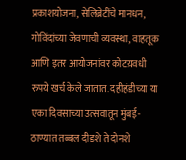प्रकाशयोजना, सेलिब्रेटींचे मानधन, गोविंदांच्या जेवणाची व्यवस्था, वाहतूक आणि इतर आयोजनांवर कोटय़वधी रुपये खर्च केले जातात. दहीहंडीच्या या एका दिवसाच्या उत्सवातून मुंबई-ठाण्यात तब्बल दीडशे ते दोनशे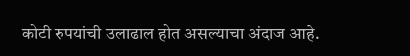कोटी रुपयांची उलाढाल होत असल्याचा अंदाज आहे.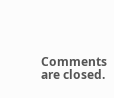Comments are closed.